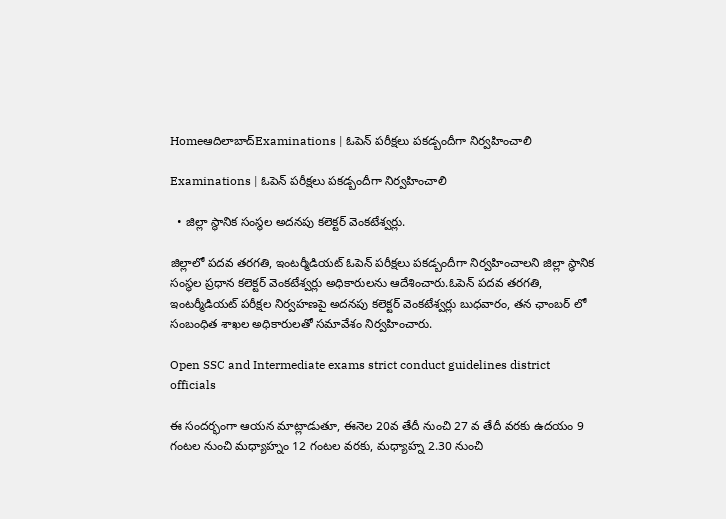Homeఆదిలాబాద్Examinations | ఓపెన్ పరీక్షలు పకడ్బందీగా నిర్వహించాలి

Examinations | ఓపెన్ పరీక్షలు పకడ్బందీగా నిర్వహించాలి

  • జిల్లా స్థానిక సంస్థల అదనపు కలెక్టర్ వెంకటేశ్వర్లు.

జిల్లాలో పదవ తరగతి, ఇంటర్మీడియట్ ఓపెన్ పరీక్షలు పకడ్బందీగా నిర్వహించాలని జిల్లా స్థానిక సంస్థల ప్రధాన కలెక్టర్ వెంకటేశ్వర్లు అధికారులను ఆదేశించారు.ఓపెన్ పదవ తరగతి, ఇంటర్మీడియట్ పరీక్షల నిర్వహణపై అదనపు కలెక్టర్ వెంకటేశ్వర్లు బుధవారం, తన ఛాంబర్ లో సంబంధిత శాఖల అధికారులతో సమావేశం నిర్వహించారు.

Open SSC and Intermediate exams strict conduct guidelines district officials

ఈ సందర్భంగా ఆయన మాట్లాడుతూ, ఈనెల 20వ తేదీ నుంచి 27 వ తేదీ వరకు ఉదయం 9 గంటల నుంచి మధ్యాహ్నం 12 గంటల వరకు, మధ్యాహ్న 2.30 నుంచి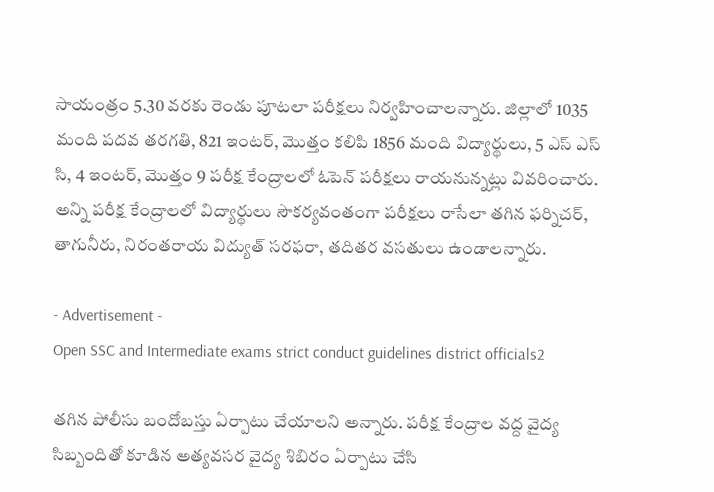సాయంత్రం 5.30 వరకు రెండు పూటలా పరీక్షలు నిర్వహించాలన్నారు. జిల్లాలో 1035 మంది పదవ తరగతి, 821 ఇంటర్, మొత్తం కలిపి 1856 మంది విద్యార్థులు, 5 ఎస్ ఎస్ సి, 4 ఇంటర్, మొత్తం 9 పరీక్ష కేంద్రాలలో ఓపెన్ పరీక్షలు రాయనున్నట్లు వివరించారు. అన్ని పరీక్ష కేంద్రాలలో విద్యార్థులు సౌకర్యవంతంగా పరీక్షలు రాసేలా తగిన ఫర్నిచర్, తాగునీరు, నిరంతరాయ విద్యుత్ సరఫరా, తదితర వసతులు ఉండాలన్నారు.

- Advertisement -
Open SSC and Intermediate exams strict conduct guidelines district officials2

తగిన పోలీసు బందోబస్తు ఏర్పాటు చేయాలని అన్నారు. పరీక్ష కేంద్రాల వద్ద వైద్య సిబ్బందితో కూడిన అత్యవసర వైద్య శిబిరం ఏర్పాటు చేసి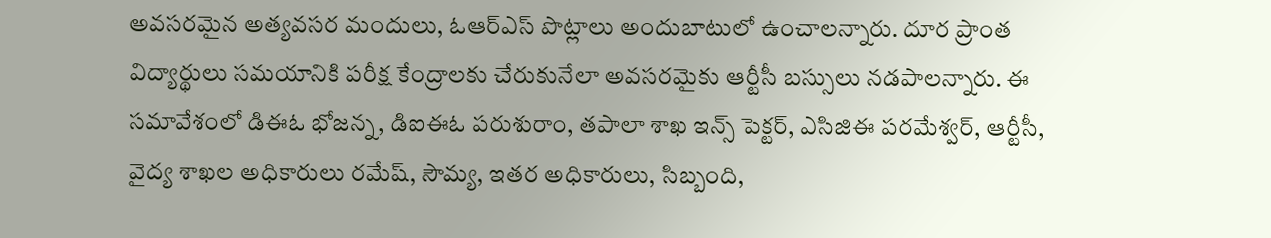అవసరమైన అత్యవసర మందులు, ఓఆర్ఎస్ పొట్లాలు అందుబాటులో ఉంచాలన్నారు. దూర ప్రాంత విద్యార్థులు సమయానికి పరీక్ష కేంద్రాలకు చేరుకునేలా అవసరమైకు ఆర్టీసీ బస్సులు నడపాలన్నారు. ఈ సమావేశంలో డిఈఓ భోజన్న, డిఐఈఓ పరుశురాం, తపాలా శాఖ ఇన్స్ పెక్టర్, ఎసిజిఈ పరమేశ్వర్, ఆర్టీసీ, వైద్య శాఖల అధికారులు రమేష్, సౌమ్య, ఇతర అధికారులు, సిబ్బంది,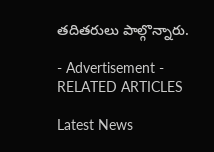తదితరులు పాల్గొన్నారు.

- Advertisement -
RELATED ARTICLES

Latest News